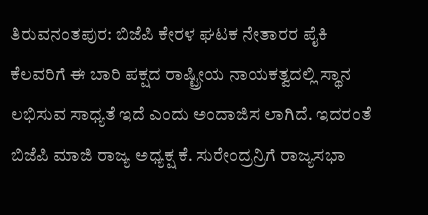ತಿರುವನಂತಪುರ: ಬಿಜೆಪಿ ಕೇರಳ ಘಟಕ ನೇತಾರರ ಪೈಕಿ ಕೆಲವರಿಗೆ ಈ ಬಾರಿ ಪಕ್ಷದ ರಾಷ್ಟ್ರೀಯ ನಾಯಕತ್ವದಲ್ಲಿ ಸ್ಥಾನ ಲಭಿಸುವ ಸಾಧ್ಯತೆ ಇದೆ ಎಂದು ಅಂದಾಜಿಸ ಲಾಗಿದೆ. ಇದರಂತೆ ಬಿಜೆಪಿ ಮಾಜಿ ರಾಜ್ಯ ಅಧ್ಯಕ್ಷ ಕೆ. ಸುರೇಂದ್ರನ್ರಿಗೆ ರಾಜ್ಯಸಭಾ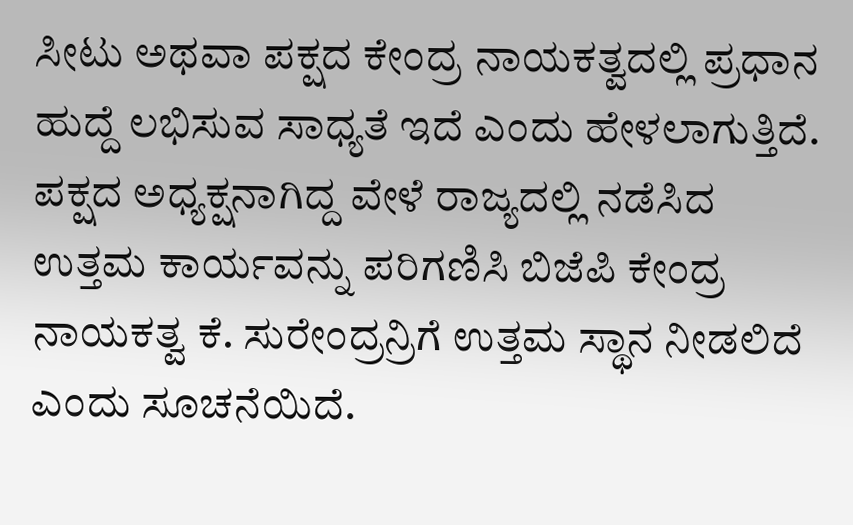ಸೀಟು ಅಥವಾ ಪಕ್ಷದ ಕೇಂದ್ರ ನಾಯಕತ್ವದಲ್ಲಿ ಪ್ರಧಾನ ಹುದ್ದೆ ಲಭಿಸುವ ಸಾಧ್ಯತೆ ಇದೆ ಎಂದು ಹೇಳಲಾಗುತ್ತಿದೆ. ಪಕ್ಷದ ಅಧ್ಯಕ್ಷನಾಗಿದ್ದ ವೇಳೆ ರಾಜ್ಯದಲ್ಲಿ ನಡೆಸಿದ ಉತ್ತಮ ಕಾರ್ಯವನ್ನು ಪರಿಗಣಿಸಿ ಬಿಜೆಪಿ ಕೇಂದ್ರ ನಾಯಕತ್ವ ಕೆ. ಸುರೇಂದ್ರನ್ರಿಗೆ ಉತ್ತಮ ಸ್ಥಾನ ನೀಡಲಿದೆ ಎಂದು ಸೂಚನೆಯಿದೆ.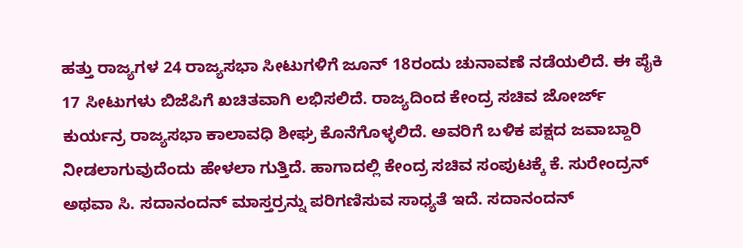ಹತ್ತು ರಾಜ್ಯಗಳ 24 ರಾಜ್ಯಸಭಾ ಸೀಟುಗಳಿಗೆ ಜೂನ್ 18ರಂದು ಚುನಾವಣೆ ನಡೆಯಲಿದೆ. ಈ ಪೈಕಿ 17 ಸೀಟುಗಳು ಬಿಜೆಪಿಗೆ ಖಚಿತವಾಗಿ ಲಭಿಸಲಿದೆ. ರಾಜ್ಯದಿಂದ ಕೇಂದ್ರ ಸಚಿವ ಜೋರ್ಜ್ ಕುರ್ಯನ್ರ ರಾಜ್ಯಸಭಾ ಕಾಲಾವಧಿ ಶೀಘ್ರ ಕೊನೆಗೊಳ್ಳಲಿದೆ. ಅವರಿಗೆ ಬಳಿಕ ಪಕ್ಷದ ಜವಾಬ್ದಾರಿ ನೀಡಲಾಗುವುದೆಂದು ಹೇಳಲಾ ಗುತ್ತಿದೆ. ಹಾಗಾದಲ್ಲಿ ಕೇಂದ್ರ ಸಚಿವ ಸಂಪುಟಕ್ಕೆ ಕೆ. ಸುರೇಂದ್ರನ್ ಅಥವಾ ಸಿ. ಸದಾನಂದನ್ ಮಾಸ್ತರ್ರನ್ನು ಪರಿಗಣಿಸುವ ಸಾಧ್ಯತೆ ಇದೆ. ಸದಾನಂದನ್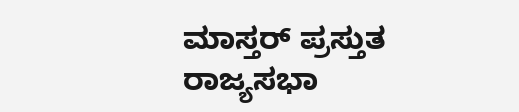ಮಾಸ್ತರ್ ಪ್ರಸ್ತುತ ರಾಜ್ಯಸಭಾ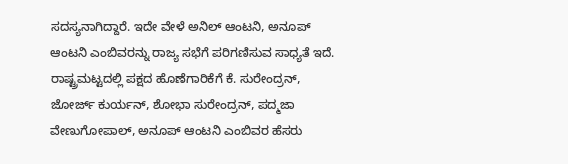ಸದಸ್ಯನಾಗಿದ್ದಾರೆ. ಇದೇ ವೇಳೆ ಅನಿಲ್ ಆಂಟನಿ, ಅನೂಪ್ ಆಂಟನಿ ಎಂಬಿವರನ್ನು ರಾಜ್ಯ ಸಭೆಗೆ ಪರಿಗಣಿಸುವ ಸಾಧ್ಯತೆ ಇದೆ.
ರಾಷ್ಟ್ರಮಟ್ಟದಲ್ಲಿ ಪಕ್ಷದ ಹೊಣೆಗಾರಿಕೆಗೆ ಕೆ. ಸುರೇಂದ್ರನ್, ಜೋರ್ಜ್ ಕುರ್ಯನ್, ಶೋಭಾ ಸುರೇಂದ್ರನ್, ಪದ್ಮಜಾ ವೇಣುಗೋಪಾಲ್, ಅನೂಪ್ ಆಂಟನಿ ಎಂಬಿವರ ಹೆಸರು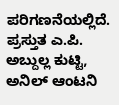ಪರಿಗಣನೆಯಲ್ಲಿದೆ. ಪ್ರಸ್ತುತ ಎ.ಪಿ. ಅಬ್ದುಲ್ಲ ಕುಟ್ಟಿ, ಅನಿಲ್ ಆಂಟನಿ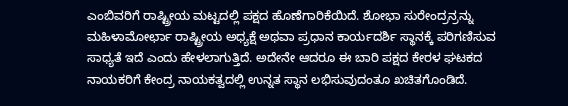ಎಂಬಿವರಿಗೆ ರಾಷ್ಟ್ರೀಯ ಮಟ್ಟದಲ್ಲಿ ಪಕ್ಷದ ಹೊಣೆಗಾರಿಕೆಯಿದೆ. ಶೋಭಾ ಸುರೇಂದ್ರನ್ರನ್ನು ಮಹಿಳಾಮೋರ್ಛಾ ರಾಷ್ಟ್ರೀಯ ಅಧ್ಯಕ್ಷೆ ಅಥವಾ ಪ್ರಧಾನ ಕಾರ್ಯದರ್ಶಿ ಸ್ಥಾನಕ್ಕೆ ಪರಿಗಣಿಸುವ ಸಾಧ್ಯತೆ ಇದೆ ಎಂದು ಹೇಳಲಾಗುತ್ತಿದೆ. ಅದೇನೇ ಆದರೂ ಈ ಬಾರಿ ಪಕ್ಷದ ಕೇರಳ ಘಟಕದ ನಾಯಕರಿಗೆ ಕೇಂದ್ರ ನಾಯಕತ್ವದಲ್ಲಿ ಉನ್ನತ ಸ್ಥಾನ ಲಭಿಸುವುದಂತೂ ಖಚಿತಗೊಂಡಿದೆ.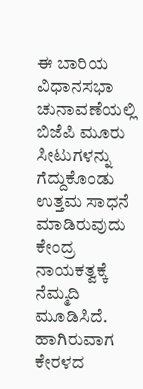ಈ ಬಾರಿಯ ವಿಧಾನಸಭಾ ಚುನಾವಣೆಯಲ್ಲಿ ಬಿಜೆಪಿ ಮೂರು ಸೀಟುಗಳನ್ನು ಗೆದ್ದುಕೊಂಡು ಉತ್ತಮ ಸಾಧನೆ ಮಾಡಿರುವುದು ಕೇಂದ್ರ ನಾಯಕತ್ವಕ್ಕೆ ನೆಮ್ಮದಿ ಮೂಡಿಸಿದೆ. ಹಾಗಿರುವಾಗ ಕೇರಳದ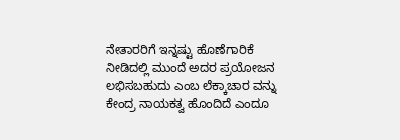ನೇತಾರರಿಗೆ ಇನ್ನಷ್ಟು ಹೊಣೆಗಾರಿಕೆ ನೀಡಿದಲ್ಲಿ ಮುಂದೆ ಅದರ ಪ್ರಯೋಜನ ಲಭಿಸಬಹುದು ಎಂಬ ಲೆಕ್ಕಾಚಾರ ವನ್ನು ಕೇಂದ್ರ ನಾಯಕತ್ವ ಹೊಂದಿದೆ ಎಂದೂ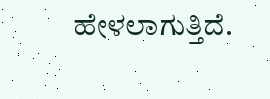ಹೇಳಲಾಗುತ್ತಿದೆ.